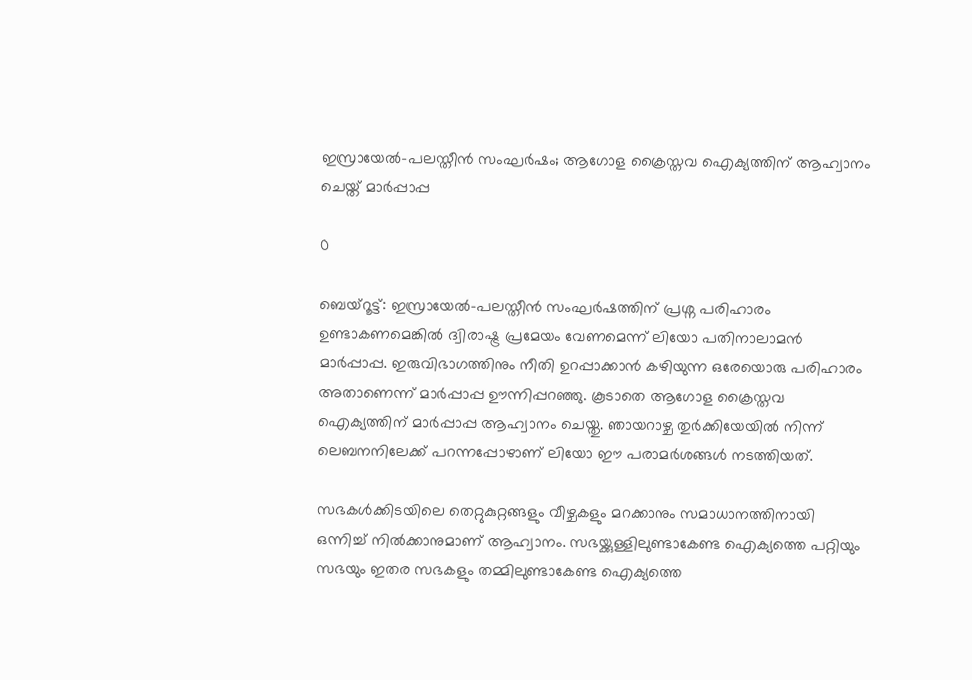ഇസ്രായേൽ-പലസ്തീൻ സംഘർഷം; ആഗോള ക്രൈസ്തവ ഐക്യത്തിന് ആഹ്വാനം ചെയ്ത് മാർപ്പാപ്പ

0

ബെയ്റൂട്ട്: ഇസ്രായേൽ-പലസ്തീൻ സംഘർഷത്തിന് പ്രശ്ന പരിഹാരം ഉണ്ടാകണമെങ്കിൽ ദ്വിരാഷ്ട്ര പ്രമേയം വേണമെന്ന് ലിയോ പതിനാലാമൻ മാർപ്പാപ്പ. ഇരുവിഭാഗത്തിനും നീതി ഉറപ്പാക്കാൻ കഴിയുന്ന ഒരേയൊരു പരിഹാരം അതാണെന്ന് മാർപ്പാപ്പ ഊന്നിപ്പറഞ്ഞു. കൂടാതെ ആഗോള ക്രൈസ്തവ ഐക്യത്തിന് മാർപ്പാപ്പ ആഹ്വാനം ചെയ്തു. ഞായറാഴ്ച തുർക്കിയേയിൽ നിന്ന് ലെബനനിലേക്ക് പറന്നപ്പോഴാണ് ലിയോ ഈ പരാമർശങ്ങൾ നടത്തിയത്.

സഭകൾക്കിടയിലെ തെറ്റുകുറ്റങ്ങളും വീഴ്ചകളും മറക്കാനും സമാധാനത്തിനായി ഒന്നിച്ച് നിൽക്കാനുമാണ് ആഹ്വാനം. സഭയ്ക്കുള്ളിലുണ്ടാകേണ്ട ഐക്യത്തെ പറ്റിയും സഭയും ഇതര സഭകളും തമ്മിലുണ്ടാകേണ്ട ഐക്യത്തെ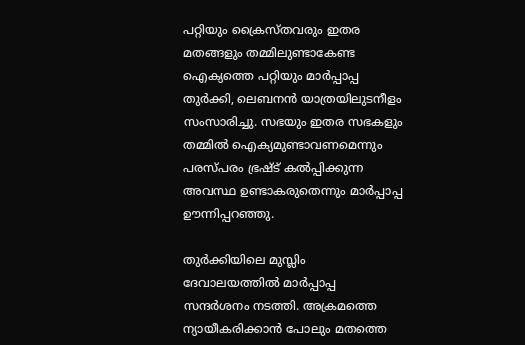പറ്റിയും ക്രൈസ്തവരും ഇതര മതങ്ങളും തമ്മിലുണ്ടാകേണ്ട ഐക്യത്തെ പറ്റിയും മാർപ്പാപ്പ തുർക്കി, ലെബനൻ യാത്രയിലുടനീളം സംസാരിച്ചു. സഭയും ഇതര സഭകളും തമ്മിൽ ഐക്യമുണ്ടാവണമെന്നും പരസ്പരം ഭ്രഷ്ട് കൽപ്പിക്കുന്ന അവസ്ഥ ഉണ്ടാകരുതെന്നും മാർപ്പാപ്പ ഊന്നിപ്പറഞ്ഞു.

തുർക്കിയിലെ മുസ്ലിം ദേവാലയത്തിൽ മാർപ്പാപ്പ സന്ദർശനം നടത്തി. അക്രമത്തെ ന്യായീകരിക്കാൻ പോലും മതത്തെ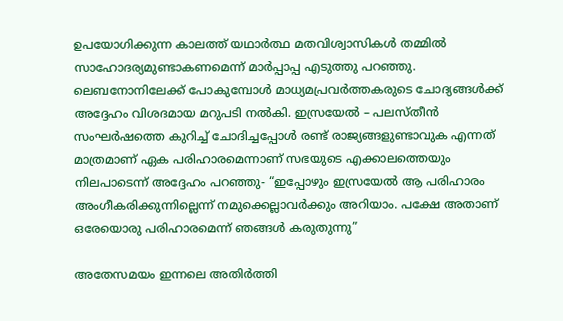ഉപയോഗിക്കുന്ന കാലത്ത് യഥാർത്ഥ മതവിശ്വാസികൾ തമ്മിൽ സാഹോദര്യമുണ്ടാകണമെന്ന് മാർപ്പാപ്പ എടുത്തു പറഞ്ഞു. ലെബനോനിലേക്ക് പോകുമ്പോൾ മാധ്യമപ്രവർത്തകരുടെ ചോദ്യങ്ങൾക്ക് അദ്ദേഹം വിശദമായ മറുപടി നൽകി. ഇസ്രയേൽ – പലസ്തീൻ സംഘർഷത്തെ കുറിച്ച് ചോദിച്ചപ്പോൾ രണ്ട് രാജ്യങ്ങളുണ്ടാവുക എന്നത് മാത്രമാണ് ഏക പരിഹാരമെന്നാണ് സഭയുടെ എക്കാലത്തെയും നിലപാടെന്ന് അദ്ദേഹം പറഞ്ഞു- “ഇപ്പോഴും ഇസ്രയേൽ ആ പരിഹാരം അംഗീകരിക്കുന്നില്ലെന്ന് നമുക്കെല്ലാവർക്കും അറിയാം. പക്ഷേ അതാണ് ഒരേയൊരു പരിഹാരമെന്ന് ഞങ്ങൾ കരുതുന്നു”

അതേസമയം ഇന്നലെ അതിർത്തി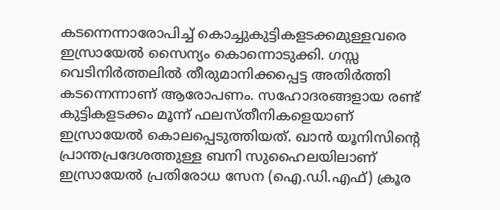കടന്നെന്നാരോപിച്ച് കൊച്ചുകുട്ടികളടക്കമുള്ളവരെ ഇസ്രായേൽ സൈന്യം കൊന്നൊടുക്കി. ഗസ്സ വെടിനിർത്തലിൽ തീരുമാനിക്കപ്പെട്ട അതിർത്തി കടന്നെന്നാണ് ആരോപണം. സഹോദരങ്ങളായ രണ്ട് കുട്ടികളടക്കം മൂന്ന് ഫലസ്തീനികളെയാണ് ഇസ്രായേൽ കൊലപ്പെടുത്തിയത്. ഖാൻ യൂനിസിന്റെ പ്രാന്തപ്രദേശത്തുള്ള ബനി സുഹൈലയിലാണ് ഇസ്രായേൽ പ്രതിരോധ സേന (ഐ.ഡി.എഫ്) ക്രൂര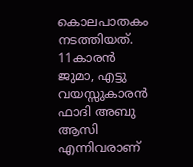കൊലപാതകം നടത്തിയത്. 11കാരൻ ജുമാ, എട്ടു വയസ്സുകാരൻ ഫാദി അബു ആസി എന്നിവരാണ്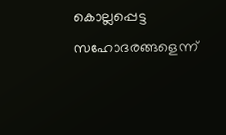കൊല്ലപ്പെട്ട സഹോദരങ്ങളെന്ന്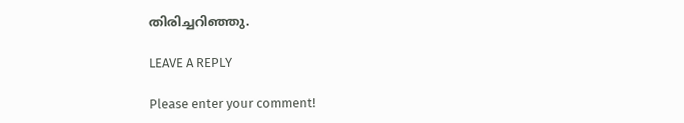തിരിച്ചറിഞ്ഞു.

LEAVE A REPLY

Please enter your comment!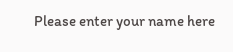Please enter your name here